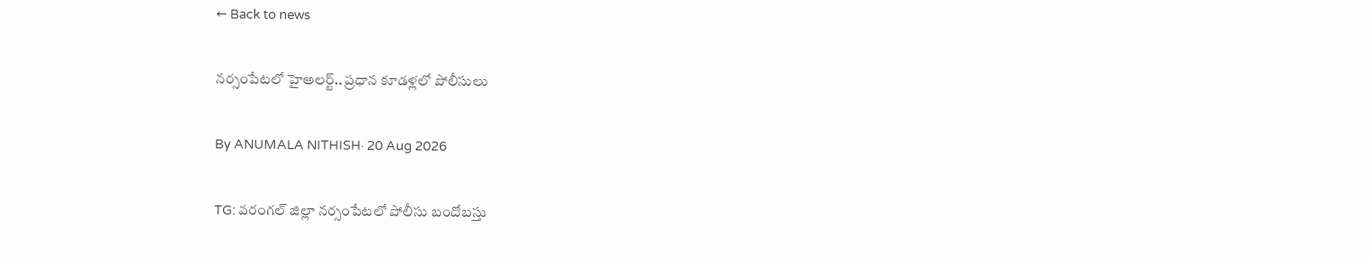← Back to news

నర్సంపేటలో హైఅలర్ట్.. ప్రధాన కూడళ్లలో పోలీసులు

By ANUMALA NITHISH· 20 Aug 2026

TG: వరంగల్ జిల్లా నర్సంపేటలో పోలీసు బందోబస్తు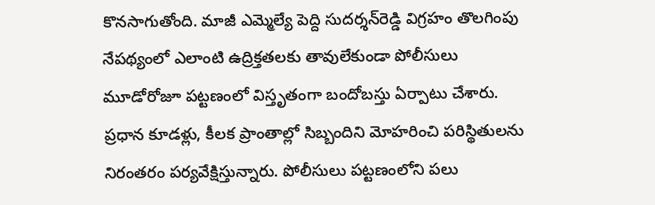కొనసాగుతోంది. మాజీ ఎమ్మెల్యే పెద్ది సుదర్శన్‌రెడ్డి విగ్రహం తొలగింపు నేపథ్యంలో ఎలాంటి ఉద్రిక్తతలకు తావులేకుండా పోలీసులు మూడోరోజూ పట్టణంలో విస్తృతంగా బందోబస్తు ఏర్పాటు చేశారు. ప్రధాన కూడళ్లు, కీలక ప్రాంతాల్లో సిబ్బందిని మోహరించి పరిస్థితులను నిరంతరం పర్యవేక్షిస్తున్నారు. పోలీసులు పట్టణంలోని పలు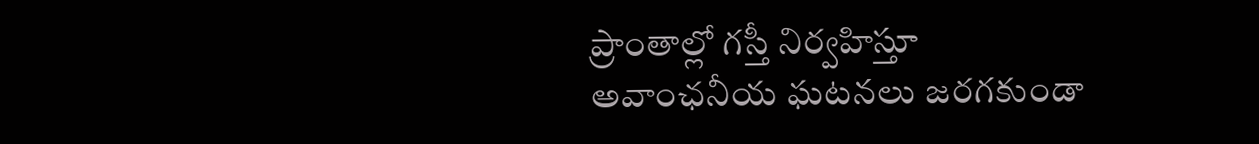ప్రాంతాల్లో గస్తీ నిర్వహిస్తూ అవాంఛనీయ ఘటనలు జరగకుండా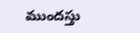ముందస్తు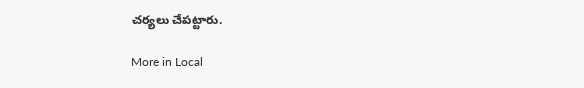చర్యలు చేపట్టారు.

More in Local